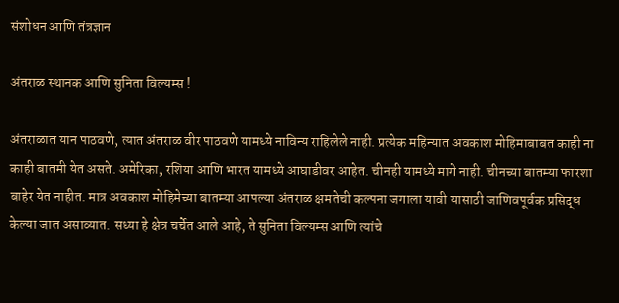संशोधन आणि तंत्रज्ञान

अंतराळ स्थानक आणि सुनिता विल्यम्स !

अंतराळात यान पाठवणे, त्यात अंतराळ वीर पाठवणे यामध्ये नाविन्य राहिलेले नाही. प्रत्येक महिन्यात अवकाश मोहिमाबाबत काही ना काही बातमी येत असते. अमेरिका, रशिया आणि भारत यामध्ये आघाडीवर आहेत. चीनही यामध्ये मागे नाही. चीनच्या बातम्या फारशा बाहेर येत नाहीत. मात्र अवकाश मोहिमेच्या बातम्या आपल्या अंतराळ क्षमतेची कल्पना जगाला यावी यासाठी जाणिवपूर्वक प्रसिद्ध केल्या जात असाव्यात. सध्या हे क्षेत्र चर्चेत आले आहे, ते सुनिता विल्यम्स आणि त्यांचे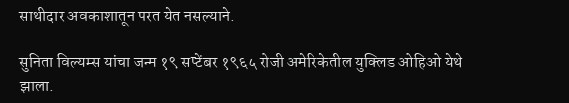साथीदार अवकाशातून परत येत नसल्याने.

सुनिता विल्यम्स यांचा जन्म १९ सप्टेंबर १९६५ रोजी अमेरिकेतील युक्लिड ओहिओ येथे झाला.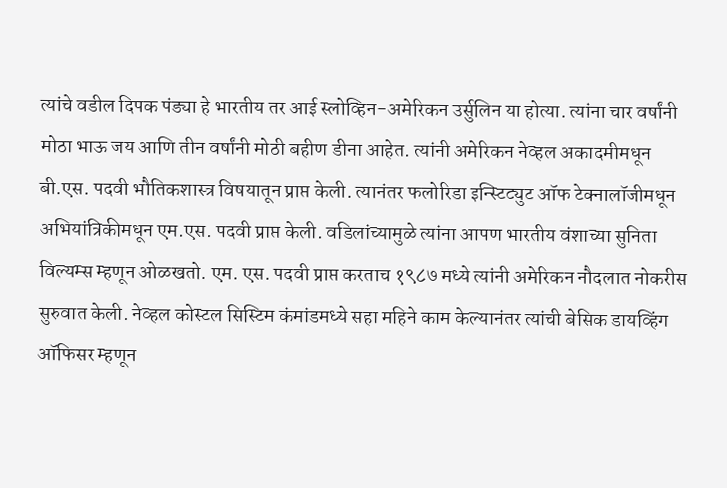त्यांचे वडील दिपक पंड्या हे भारतीय तर आई स्लोव्हिन-अमेरिकन उर्सुलिन या होत्या. त्यांना चार वर्षांनी मोठा भाऊ जय आणि तीन वर्षांनी मोठी बहीण डीना आहेत. त्यांनी अमेरिकन नेव्हल अकादमीमधून बी.एस. पदवी भौतिकशास्त्र विषयातून प्राप्त केली. त्यानंतर फलोरिडा इन्स्टिट्युट ऑफ टेक्नालॉजीमधून अभियांत्रिकीमधून एम.एस. पदवी प्राप्त केली. वडिलांच्यामुळे त्यांना आपण भारतीय वंशाच्या सुनिता विल्यम्स म्हणून ओळखतो. एम. एस. पदवी प्राप्त करताच १९८७ मध्ये त्यांनी अमेरिकन नौदलात नोकरीस सुरुवात केली. नेव्हल कोस्टल सिस्टिम कंमांडमध्ये सहा महिने काम केल्यानंतर त्यांची बेसिक डायव्हिंग ऑफिसर म्हणून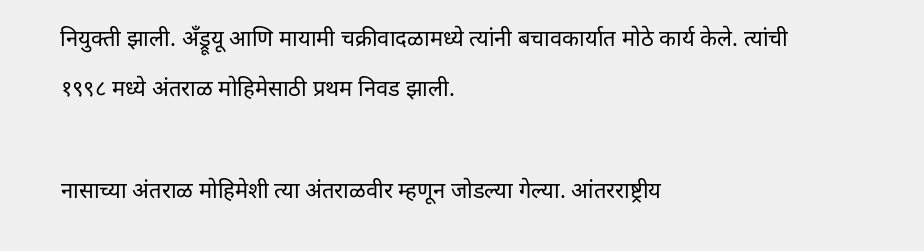नियुक्ती झाली. अँड्रूयू आणि मायामी चक्रीवादळामध्ये त्यांनी बचावकार्यात मोठे कार्य केले. त्यांची १९९८ मध्ये अंतराळ मोहिमेसाठी प्रथम निवड झाली.

नासाच्या अंतराळ मोहिमेशी त्या अंतराळवीर म्हणून जोडल्या गेल्या. आंतरराष्ट्रीय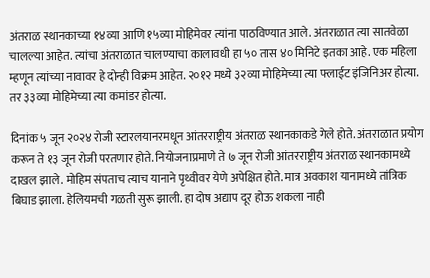अंतराळ स्थानकाच्या १४व्या आणि १५व्या मोहिमेवर त्यांना पाठविण्यात आले. अंतराळात त्या सातवेळा चालल्या आहेत. त्यांचा अंतराळात चालण्याचा कालावधी हा ५० तास ४० मिनिटे इतका आहे. एक महिला म्हणून त्यांच्या नावावर हे दोन्ही विक्रम आहेत. २०१२ मध्ये ३२व्या मोहिमेच्या त्या फ्लाईट इंजिनिअर होत्या. तर ३३व्या मोहिमेच्या त्या कमांडर होत्या.

दिनांक ५ जून २०२४ रोजी स्टारलयानरमधून आंतरराष्ट्रीय अंतराळ स्थानकाकडे गेले होते. अंतराळात प्रयोग करून ते १३ जून रोजी परतणार होते. नियोजनाप्रमाणे ते ७ जून रोजी आंतरराष्ट्रीय अंतराळ स्थानकामध्ये दाखल झाले. मोहिम संपताच त्याच यानाने पृथ्वीवर येणे अपेक्षित होते. मात्र अवकाश यानामध्ये तांत्रिक बिघाड झाला. हेलियमची गळती सुरू झाली. हा दोष अद्याप दूर होऊ शकला नाही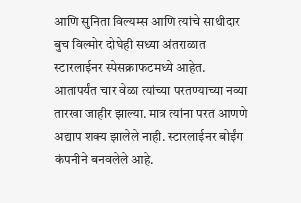आणि सुनिता विल्यम्स आणि त्यांचे साथीदार बुच विल्मोर दोघेही सध्या अंतराळात स्टारलाईनर स्पेसक्राफटमध्ये आहेत. आतापर्यंत चार वेळा त्यांच्या परतण्याच्या नव्या तारखा जाहीर झाल्या. मात्र त्यांना परत आणणे अद्याप शक्य झालेले नाही. स्टारलाईनर बोईंग कंपनीने बनवलेले आहे.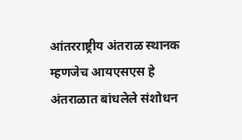आंतरराष्ट्रीय अंतराळ स्थानक म्हणजेच आयएसएस हे अंतराळात बांधलेले संशोधन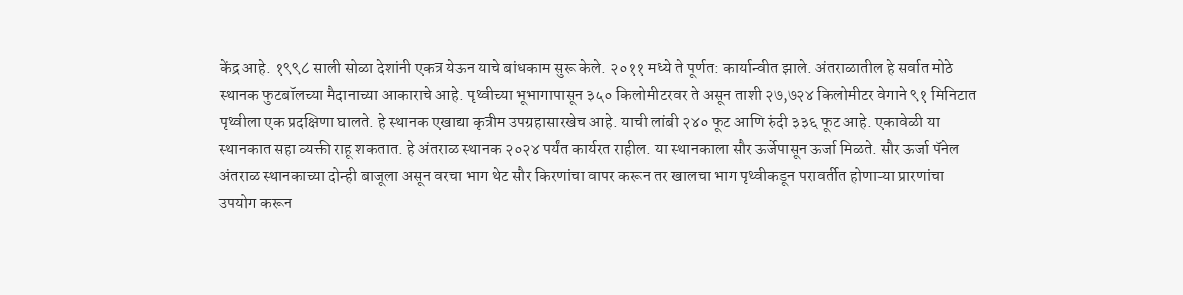केंद्र आहे. १९९८ साली सोळा देशांनी एकत्र येऊन याचे बांधकाम सुरू केले. २०११ मध्ये ते पूर्णत: कार्यान्वीत झाले. अंतराळातील हे सर्वात मोठे स्थानक फुटबॉलच्या मैदानाच्या आकाराचे आहे. पृथ्वीच्या भूभागापासून ३५० किलोमीटरवर ते असून ताशी २७,७२४ किलोमीटर वेगाने ९१ मिनिटात पृथ्वीला एक प्रदक्षिणा घालते. हे स्थानक एखाद्या कृत्रीम उपग्रहासारखेच आहे. याची लांबी २४० फूट आणि रुंदी ३३६ फूट आहे. एकावेळी या स्थानकात सहा व्यक्ती राहू शकतात. हे अंतराळ स्थानक २०२४ पर्यंत कार्यरत राहील. या स्थानकाला सौर ऊर्जेपासून ऊर्जा मिळते. सौर ऊर्जा पॅनेल अंतराळ स्थानकाच्या दोन्ही बाजूला असून वरचा भाग थेट सौर किरणांचा वापर करून तर खालचा भाग पृथ्वीकडून परावर्तीत होणाऱ्या प्रारणांचा उपयोग करून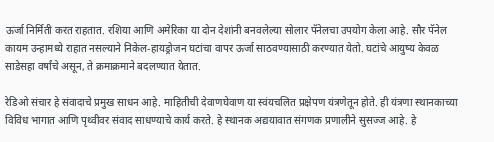ऊर्जा निर्मिती करत राहतात. रशिया आणि अमेरिका या दोन देशांनी बनवलेल्या सोलार पॅनेलचा उपयोग केला आहे. सौर पॅनेल कायम उन्हामध्ये राहात नसल्याने निकेल-हायड्रोजन घटांचा वापर ऊर्जा साठवण्यासाठी करण्यात येतो. घटांचे आयुष्य केवळ साडेसहा वर्षांचे असून, ते क्रमाक्रमाने बदलण्यात येतात.

रेडिओ संचार हे संवादाचे प्रमुख साधन आहे. माहितीची देवाणघेवाण या स्वंयचलित प्रक्षेपण यंत्रणेतून होते. ही यंत्रणा स्थानकाच्या विविध भागात आणि पृथ्वीवर संवाद साधण्याचे कार्य करते. हे स्थानक अद्ययावात संगणक प्रणालीने सुसज्ज आहे. हे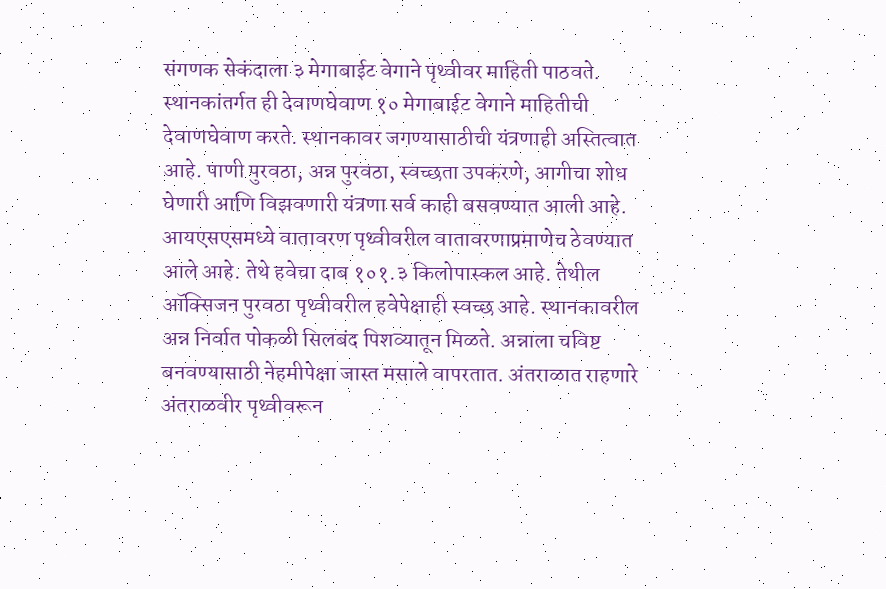संगणक सेकंदाला ३ मेगाबाईट वेगाने पृथ्वीवर माहिती पाठवते. स्थानकांतर्गत ही देवाणघेवाण १० मेगाबाईट वेगाने माहितीची देवाणघेवाण करते. स्थानकावर जगण्यासाठीची यंत्रणाही अस्तित्वात आहे. पाणी पुरवठा, अन्न पुरवठा, स्वच्छता उपकरणे, आगीचा शोध घेणारी आणि विझवणारी यंत्रणा सर्व काही बसवण्यात आली आहे. आयएसएसमध्ये वातावरण पृथ्वीवरील वातावरणाप्रमाणेच ठेवण्यात आले आहे. तेथे हवेचा दाब १०१.३ किलोपास्कल आहे. तेथील ऑक्सिजन पुरवठा पृथ्वीवरील हवेपेक्षाही स्वच्छ आहे. स्थानकावरील अन्न निर्वात पोकळी सिलबंद पिशव्यातून मिळते. अन्नाला चविष्ट बनवण्यासाठी नेहमीपेक्षा जास्त मसाले वापरतात. अंतराळात राहणारे अंतराळवीर पृथ्वीवरून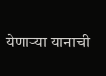येणाऱ्या यानाची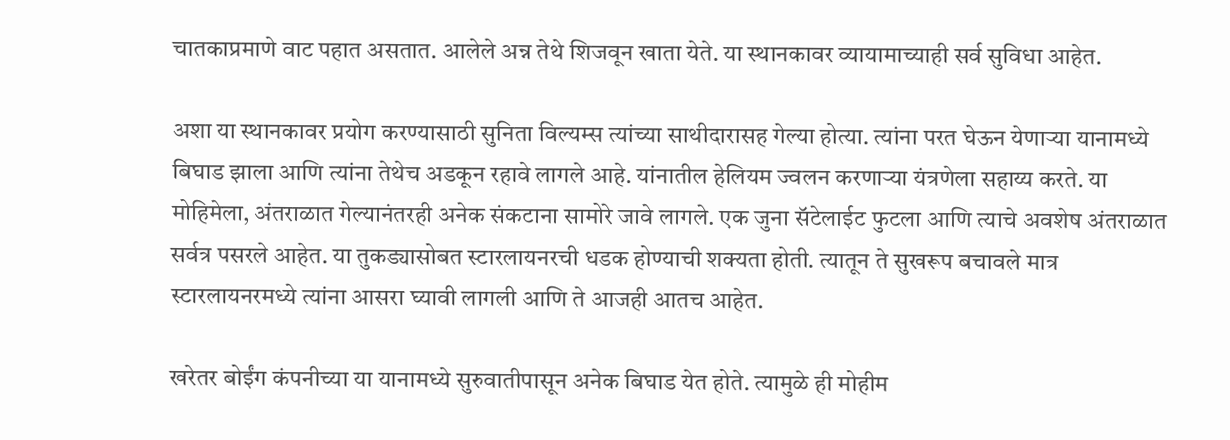चातकाप्रमाणे वाट पहात असतात. आलेले अन्न तेथे शिजवून खाता येते. या स्थानकावर व्यायामाच्याही सर्व सुविधा आहेत.

अशा या स्थानकावर प्रयोग करण्यासाठी सुनिता विल्यम्स त्यांच्या साथीदारासह गेल्या होत्या. त्यांना परत घेऊन येणाऱ्या यानामध्ये बिघाड झाला आणि त्यांना तेथेच अडकून रहावे लागले आहे. यांनातील हेलियम ज्वलन करणाऱ्या यंत्रणेला सहाय्य करते. या मोहिमेला, अंतराळात गेल्यानंतरही अनेक संकटाना सामोरे जावे लागले. एक जुना सॅटेलाईट फुटला आणि त्याचे अवशेष अंतराळात सर्वत्र पसरले आहेत. या तुकड्यासोबत स्टारलायनरची धडक होण्याची शक्यता होती. त्यातून ते सुखरूप बचावले मात्र स्टारलायनरमध्ये त्यांना आसरा घ्यावी लागली आणि ते आजही आतच आहेत.

खरेतर बोईंग कंपनीच्या या यानामध्ये सुरुवातीपासून अनेक बिघाड येत होते. त्यामुळे ही मोहीम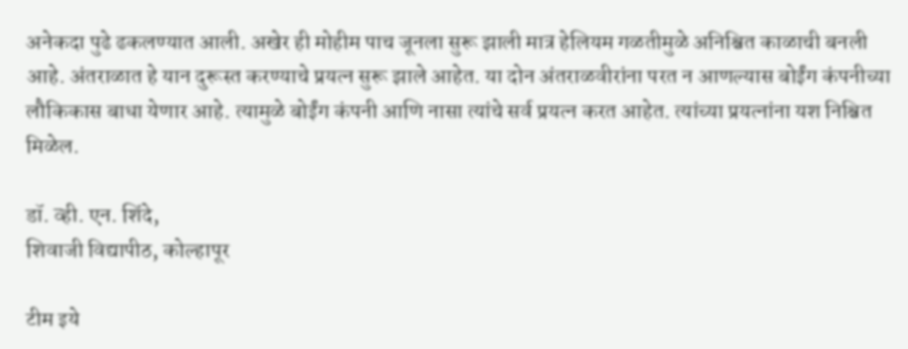अनेकदा पुढे ढकलण्यात आली. अखेर ही मोहीम पाच जूनला सुरू झाली मात्र हेलियम गळतीमुळे अनिश्चित काळाची बनली आहे. अंतराळात हे यान दुरूस्त करण्याचे प्रयत्न सुरू झाले आहेत. या दोन अंतराळवीरांना परत न आणल्यास बोईंग कंपनीच्या लौकिकास बाधा येणार आहे. त्यामुळे बोईंग कंपनी आणि नासा त्यांचे सर्व प्रयत्न करत आहेत. त्यांच्या प्रयत्नांना यश निश्चित मिळेल.

डॉ. व्ही. एन. शिंदे,
शिवाजी विद्यापीठ, कोल्हापूर

टीम इये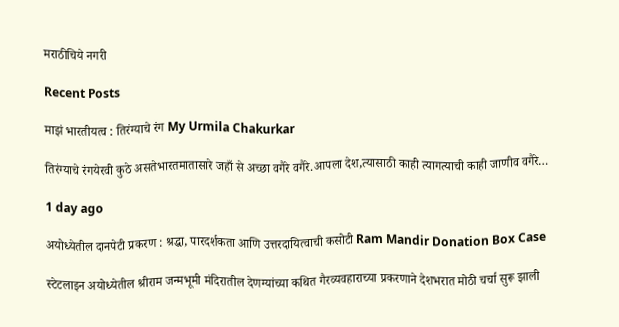मराठीचिये नगरी

Recent Posts

माझं भारतीयत्व : तिरंग्याचे रंग My Urmila Chakurkar

तिरंग्याचे रंगयेरवी कुठे असतेभारतमातासारे जहाँ से अच्छा वगैरे वगैरे.आपला देश,त्यासाठी काही त्यागत्याची काही जाणीव वगैरे…

1 day ago

अयोध्येतील दानपेटी प्रकरण : श्रद्धा, पारदर्शकता आणि उत्तरदायित्वाची कसोटी Ram Mandir Donation Box Case

स्टेटलाइन अयोध्येतील श्रीराम जन्मभूमी मंदिरातील देणग्यांच्या कथित गैरव्यवहाराच्या प्रकरणाने देशभरात मोठी चर्चा सुरू झाली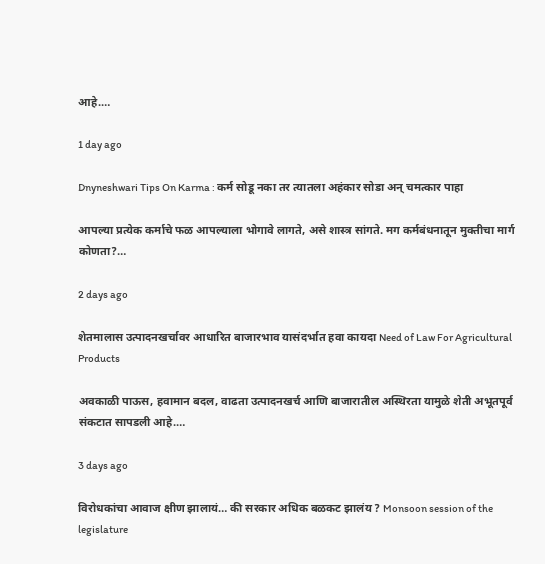आहे.…

1 day ago

Dnyneshwari Tips On Karma : कर्म सोडू नका तर त्यातला अहंकार सोडा अन् चमत्कार पाहा

आपल्या प्रत्येक कर्माचे फळ आपल्याला भोगावे लागते, असे शास्त्र सांगते. मग कर्मबंधनातून मुक्तीचा मार्ग कोणता?…

2 days ago

शेतमालास उत्पादनखर्चावर आधारित बाजारभाव यासंदर्भात हवा कायदा Need of Law For Agricultural Products

अवकाळी पाऊस, हवामान बदल, वाढता उत्पादनखर्च आणि बाजारातील अस्थिरता यामुळे शेती अभूतपूर्व संकटात सापडली आहे.…

3 days ago

विरोधकांचा आवाज क्षीण झालायं… की सरकार अधिक बळकट झालंय ? Monsoon session of the legislature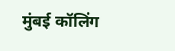मुंबई कॉलिंग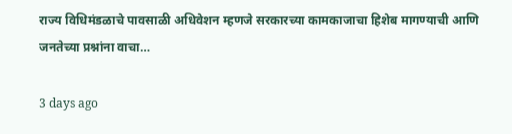राज्य विधिमंडळाचे पावसाळी अधिवेशन म्हणजे सरकारच्या कामकाजाचा हिशेब मागण्याची आणि जनतेच्या प्रश्नांना वाचा…

3 days ago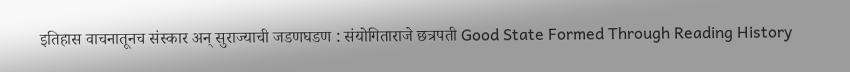इतिहास वाचनातूनच संस्कार अन् सुराज्याची जडणघडण : संयोगिताराजे छत्रपती Good State Formed Through Reading History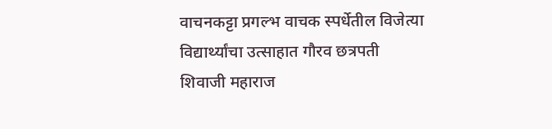वाचनकट्टा प्रगल्भ वाचक स्पर्धेतील विजेत्या विद्यार्थ्यांचा उत्साहात गौरव छत्रपती शिवाजी महाराज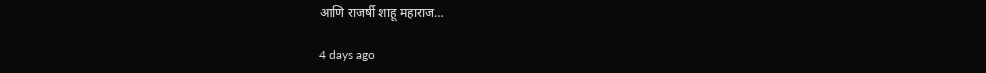आणि राजर्षी शाहू महाराज…

4 days ago